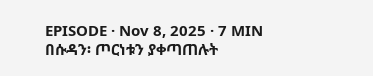EPISODE · Nov 8, 2025 · 7 MIN
በሱዳን፡ ጦርነቱን ያቀጣጠሉት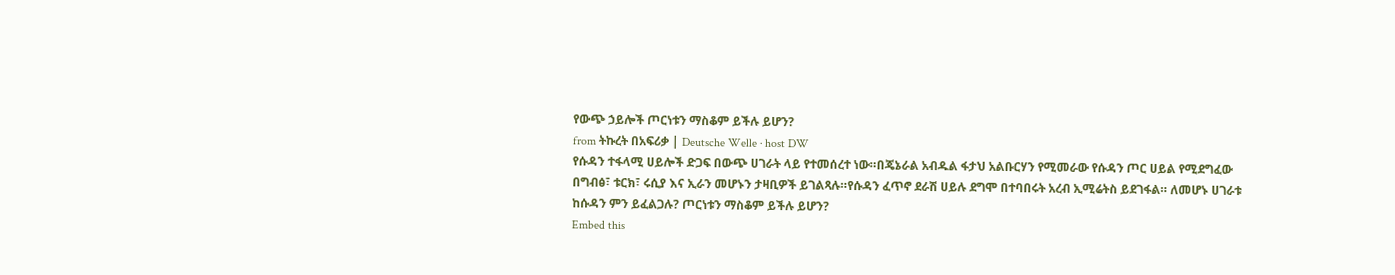የውጭ ኃይሎች ጦርነቱን ማስቆም ይችሉ ይሆን?
from ትኩረት በአፍሪቃ | Deutsche Welle · host DW
የሱዳን ተፋላሚ ሀይሎች ድጋፍ በውጭ ሀገራት ላይ የተመሰረተ ነው።በጄኔራል አብዱል ፋታህ አልቡርሃን የሚመራው የሱዳን ጦር ሀይል የሚደግፈው በግብፅ፣ ቱርክ፣ ሩሲያ እና ኢራን መሆኑን ታዛቢዎች ይገልጻሉ።የሱዳን ፈጥኖ ደራሽ ሀይሉ ደግሞ በተባበሩት አረብ ኢሚሬትስ ይደገፋል። ለመሆኑ ሀገራቱ ከሱዳን ምን ይፈልጋሉ? ጦርነቱን ማስቆም ይችሉ ይሆን?
Embed this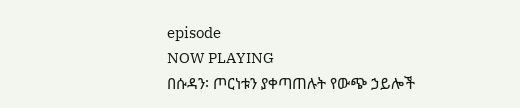episode
NOW PLAYING
በሱዳን፡ ጦርነቱን ያቀጣጠሉት የውጭ ኃይሎች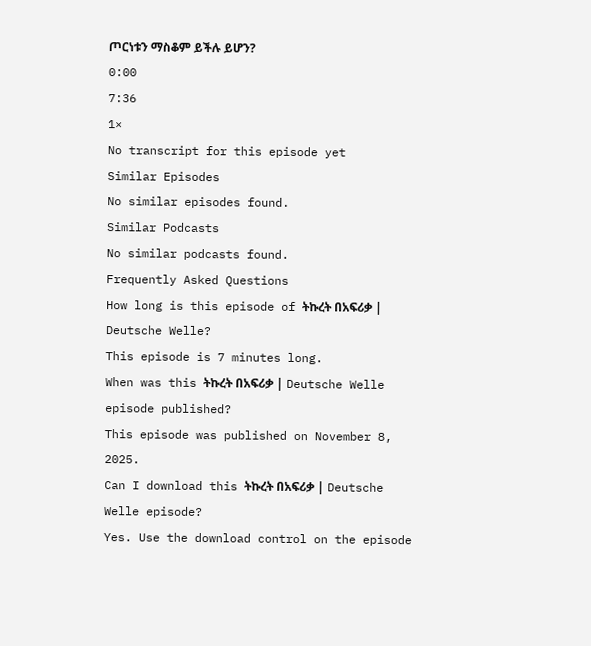ጦርነቱን ማስቆም ይችሉ ይሆን?
0:00
7:36
1×
No transcript for this episode yet
Similar Episodes
No similar episodes found.
Similar Podcasts
No similar podcasts found.
Frequently Asked Questions
How long is this episode of ትኩረት በአፍሪቃ | Deutsche Welle?
This episode is 7 minutes long.
When was this ትኩረት በአፍሪቃ | Deutsche Welle episode published?
This episode was published on November 8, 2025.
Can I download this ትኩረት በአፍሪቃ | Deutsche Welle episode?
Yes. Use the download control on the episode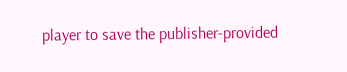player to save the publisher-provided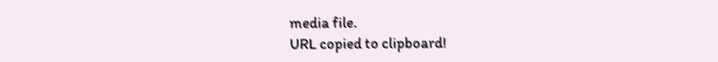media file.
URL copied to clipboard!